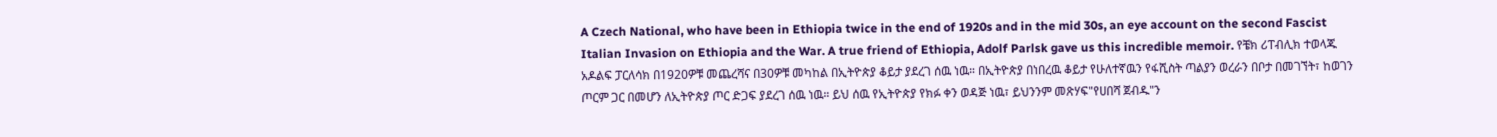A Czech National, who have been in Ethiopia twice in the end of 1920s and in the mid 30s, an eye account on the second Fascist Italian Invasion on Ethiopia and the War. A true friend of Ethiopia, Adolf Parlsk gave us this incredible memoir. የቼክ ሪፐብሊክ ተወላጁ አዶልፍ ፓርለሳክ በ1920ዎቹ መጨረሻና በ30ዎቹ መካከል በኢትዮጵያ ቆይታ ያደረገ ሰዉ ነዉ። በኢትዮጵያ በነበረዉ ቆይታ የሁለተኛዉን የፋሺስት ጣልያን ወረራን በቦታ በመገኘት፣ ከወገን ጦርም ጋር በመሆን ለኢትዮጵያ ጦር ድጋፍ ያደረገ ሰዉ ነዉ። ይህ ሰዉ የኢትዮጵያ የክፉ ቀን ወዳጅ ነዉ፣ ይህንንም መጽሃፍ"የሀበሻ ጀብዱ"ን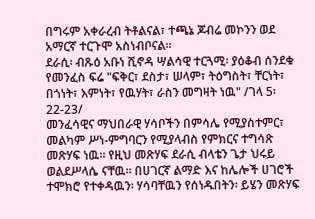በግሩም አቀራረብ ትቶልናል፣ ተጫኔ ጆብሬ መኮንን ወደ አማርኛ ተርጉሞ አስነብቦናል።
ደራሲ፡ ብጹዕ አቡነ ሺኖዳ ሣልሳዊ ተርጓሚ፡ ያዕቆብ ሰንደቁ የመንፈስ ፍሬ "ፍቅር፣ ደስታ፣ ሠላም፣ ትዕግስት፣ ቸርነት፣ በጎነት፣ እምነት፣ የዉሃት፣ ራስን መግዛት ነዉ" /ገላ 5፡ 22-23/
መንፈሳዊና ማህበራዊ ሃሳቦችን በምሳሌ የሚያስተምር፣ መልካም ሥነ-ምግባርን የሚያላብስ የምክርና ተግሳጽ መጽሃፍ ነዉ። የዚህ መጽሃፍ ደራሲ ብላቴን ጌታ ህሩይ ወልደሥላሴ ናቸዉ። በሀገርኛ ልማድ እና ከሌሎች ሀገሮች ተሞክሮ የተቀዳዉን፡ ሃሳባቸዉን የሰነዱበትን፡ ይሄን መጽሃፍ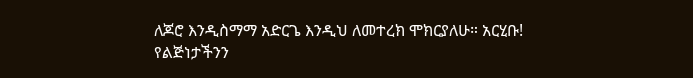ለጆሮ እንዲስማማ አድርጌ እንዲህ ለመተረክ ሞክርያለሁ። አርሂቡ!
የልጅነታችንን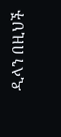ዲላን በዚህች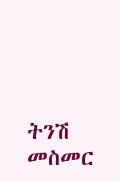ትንሽ መስመር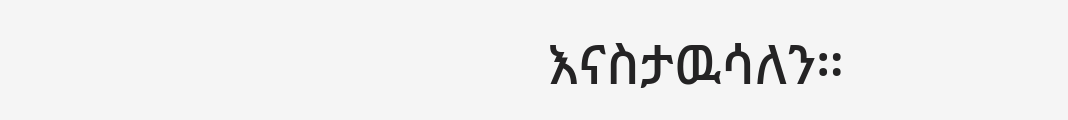እናስታዉሳለን።